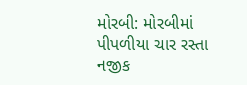મોરબી: મોરબીમાં પીપળીયા ચાર રસ્તા નજીક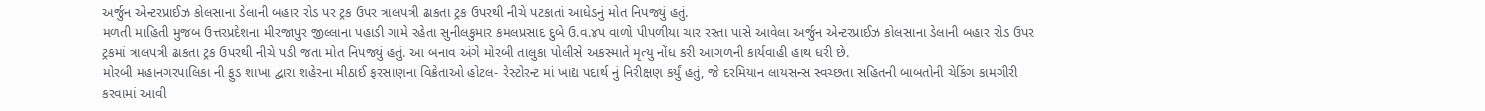અર્જુન એન્ટરપ્રાઈઝ કોલસાના ડેલાની બહાર રોડ પર ટ્રક ઉપર ત્રાલપત્રી ઢાકતા ટ્રક ઉપરથી નીચે પટકાતાં આધેડનું મોત નિપજ્યું હતું.
મળતી માહિતી મુજબ ઉત્તરપ્રદેશના મીરજાપુર જીલ્લાના પહાડી ગામે રહેતા સુનીલકુમાર કમલપ્રસાદ દુબે ઉ.વ.૪૫ વાળો પીપળીયા ચાર રસ્તા પાસે આવેલા અર્જુન એન્ટરપ્રાઈઝ કોલસાના ડેલાની બહાર રોડ ઉપર ટ્રકમાં ત્રાલપત્રી ઢાકતા ટ્રક ઉપરથી નીચે પડી જતા મોત નિપજ્યું હતું. આ બનાવ અંગે મોરબી તાલુકા પોલીસે અકસ્માતે મૃત્યુ નોંધ કરી આગળની કાર્યવાહી હાથ ધરી છે.
મોરબી મહાનગરપાલિકા ની ફુડ શાખા દ્વારા શહેરના મીઠાઈ ફરસાણના વિક્રેતાઓ હોટલ- રેસ્ટોરન્ટ માં ખાદ્ય પદાર્થ નું નિરીક્ષણ કર્યું હતું, જે દરમિયાન લાયસન્સ સ્વચ્છતા સહિતની બાબતોની ચેકિંગ કામગીરી કરવામાં આવી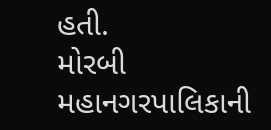હતી.
મોરબી મહાનગરપાલિકાની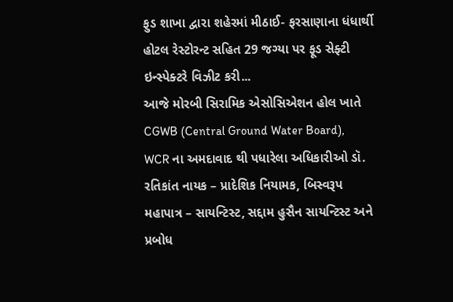ફુડ શાખા દ્વારા શહેરમાં મીઠાઈ- ફરસાણાના ધંધાર્થી હોટલ રેસ્ટોરન્ટ સહિત 29 જગ્યા પર ફૂડ સેફ્ટી ઇન્સ્પેક્ટરે વિઝીટ કરી...
આજે મોરબી સિરામિક એસોસિએશન હોલ ખાતે CGWB (Central Ground Water Board), WCR ના અમદાવાદ થી પધારેલા અધિકારીઓ ડૉ. રતિકાંત નાયક – પ્રાદેશિક નિયામક, બિસ્વરૂપ મહાપાત્ર – સાયન્ટિસ્ટ, સદ્દામ હુસૈન સાયન્ટિસ્ટ અને પ્રબોધ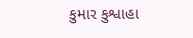કુમાર કુશ્વાહા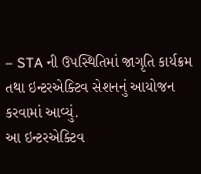– STA ની ઉપસ્થિતિમાં જાગૃતિ કાર્યક્રમ તથા ઇન્ટરએક્ટિવ સેશનનું આયોજન કરવામાં આવ્યું.
આ ઇન્ટરએક્ટિવ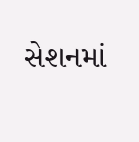સેશનમાં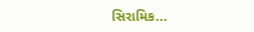સિરામિક...